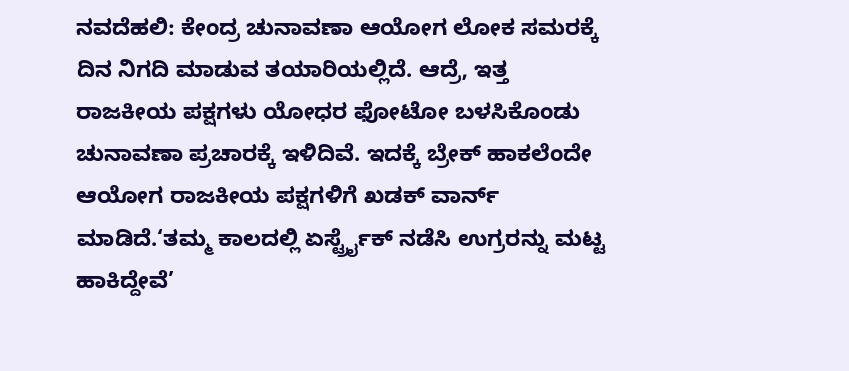ನವದೆಹಲಿ: ಕೇಂದ್ರ ಚುನಾವಣಾ ಆಯೋಗ ಲೋಕ ಸಮರಕ್ಕೆ ದಿನ ನಿಗದಿ ಮಾಡುವ ತಯಾರಿಯಲ್ಲಿದೆ. ಆದ್ರೆ, ಇತ್ತ ರಾಜಕೀಯ ಪಕ್ಷಗಳು ಯೋಧರ ಫೋಟೋ ಬಳಸಿಕೊಂಡು ಚುನಾವಣಾ ಪ್ರಚಾರಕ್ಕೆ ಇಳಿದಿವೆ. ಇದಕ್ಕೆ ಬ್ರೇಕ್ ಹಾಕಲೆಂದೇ ಆಯೋಗ ರಾಜಕೀಯ ಪಕ್ಷಗಳಿಗೆ ಖಡಕ್ ವಾರ್ನ್ ಮಾಡಿದೆ.‘ತಮ್ಮ ಕಾಲದಲ್ಲಿ ಏರ್ಸ್ಟ್ರೈಕ್ ನಡೆಸಿ ಉಗ್ರರನ್ನು ಮಟ್ಟ ಹಾಕಿದ್ದೇವೆ’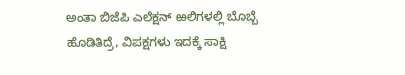ಅಂತಾ ಬಿಜೆಪಿ ಎಲೆಕ್ಷನ್ ಱಲಿಗಳಲ್ಲಿ ಬೊಬ್ಬೆ ಹೊಡಿತಿದ್ರೆ, ವಿಪಕ್ಷಗಳು ಇದಕ್ಕೆ ಸಾಕ್ಷಿ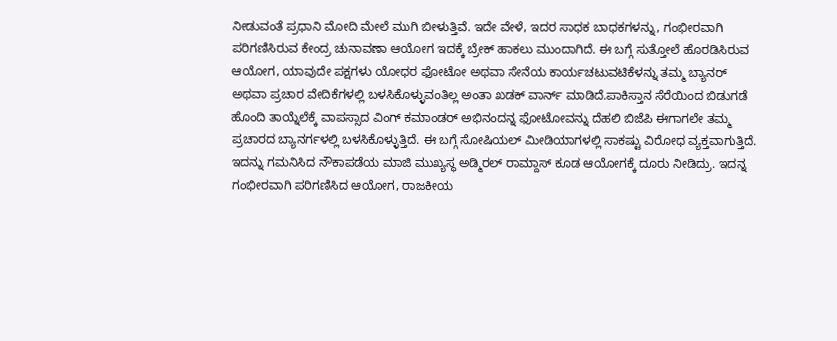ನೀಡುವಂತೆ ಪ್ರಧಾನಿ ಮೋದಿ ಮೇಲೆ ಮುಗಿ ಬೀಳುತ್ತಿವೆ. ಇದೇ ವೇಳೆ, ಇದರ ಸಾಧಕ ಬಾಧಕಗಳನ್ನು, ಗಂಭೀರವಾಗಿ ಪರಿಗಣಿಸಿರುವ ಕೇಂದ್ರ ಚುನಾವಣಾ ಆಯೋಗ ಇದಕ್ಕೆ ಬ್ರೇಕ್ ಹಾಕಲು ಮುಂದಾಗಿದೆ. ಈ ಬಗ್ಗೆ ಸುತ್ತೋಲೆ ಹೊರಡಿಸಿರುವ ಆಯೋಗ, ಯಾವುದೇ ಪಕ್ಷಗಳು ಯೋಧರ ಫೋಟೋ ಅಥವಾ ಸೇನೆಯ ಕಾರ್ಯಚಟುವಟಿಕೆಳನ್ನು ತಮ್ಮ ಬ್ಯಾನರ್ ಅಥವಾ ಪ್ರಚಾರ ವೇದಿಕೆಗಳಲ್ಲಿ ಬಳಸಿಕೊಳ್ಳುವಂತಿಲ್ಲ ಅಂತಾ ಖಡಕ್ ವಾರ್ನ್ ಮಾಡಿದೆ.ಪಾಕಿಸ್ತಾನ ಸೆರೆಯಿಂದ ಬಿಡುಗಡೆ ಹೊಂದಿ ತಾಯ್ನೆಲೆಕ್ಕೆ ವಾಪಸ್ಸಾದ ವಿಂಗ್ ಕಮಾಂಡರ್ ಅಭಿನಂದನ್ನ ಫೋಟೋವನ್ನು ದೆಹಲಿ ಬಿಜೆಪಿ ಈಗಾಗಲೇ ತಮ್ಮ ಪ್ರಚಾರದ ಬ್ಯಾನರ್ಗಳಲ್ಲಿ ಬಳಸಿಕೊಳ್ಳುತ್ತಿದೆ. ಈ ಬಗ್ಗೆ ಸೋಷಿಯಲ್ ಮೀಡಿಯಾಗಳಲ್ಲಿ ಸಾಕಷ್ಟು ವಿರೋಧ ವ್ಯಕ್ತವಾಗುತ್ತಿದೆ. ಇದನ್ನು ಗಮನಿಸಿದ ನೌಕಾಪಡೆಯ ಮಾಜಿ ಮುಖ್ಯಸ್ಥ ಅಡ್ಮಿರಲ್ ರಾಮ್ದಾಸ್ ಕೂಡ ಆಯೋಗಕ್ಕೆ ದೂರು ನೀಡಿದ್ರು. ಇದನ್ನ ಗಂಭೀರವಾಗಿ ಪರಿಗಣಿಸಿದ ಆಯೋಗ, ರಾಜಕೀಯ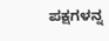ಪಕ್ಷಗಳನ್ನ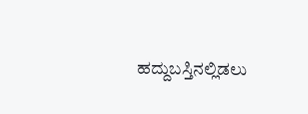ಹದ್ದುಬಸ್ತಿನಲ್ಲಿಡಲು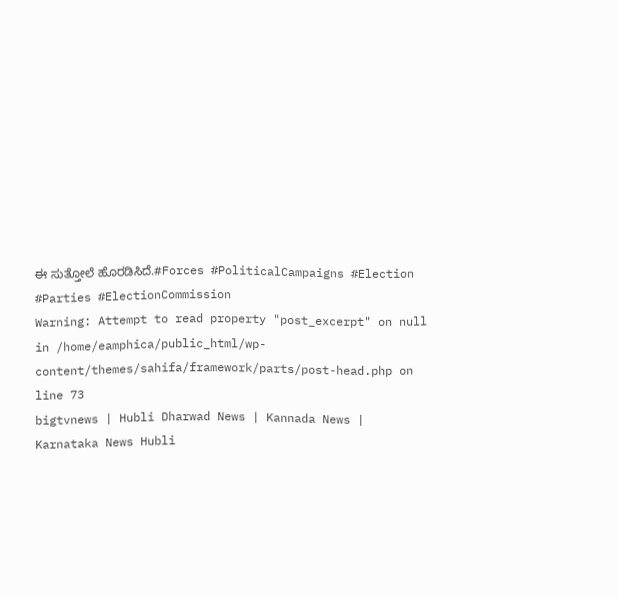ಈ ಸುತ್ತೋಲೆ ಹೊರಡಿಸಿದೆ.#Forces #PoliticalCampaigns #Election #Parties #ElectionCommission
Warning: Attempt to read property "post_excerpt" on null in /home/eamphica/public_html/wp-content/themes/sahifa/framework/parts/post-head.php on line 73
bigtvnews | Hubli Dharwad News | Kannada News | Karnataka News Hubli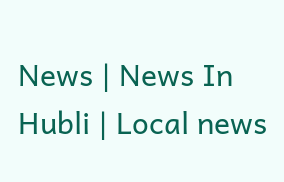News | News In Hubli | Local news